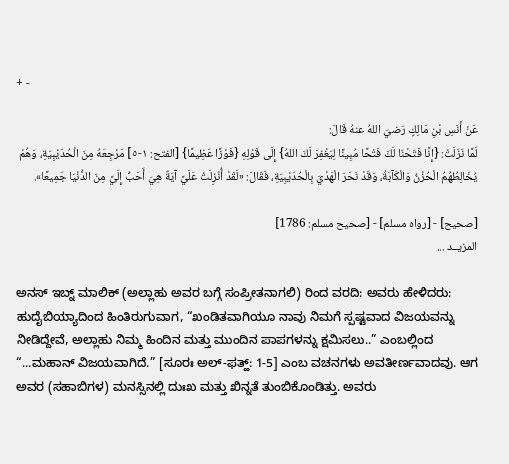+ -

عَنْ أَنَسِ بْنِ مَالِكٍ رَضيَ اللهُ عنهُ قَالَ:
لَمَّا نَزَلَتْ: {إِنَّا فَتَحْنَا لَكَ فَتْحًا مُبِينًا لِيَغْفِرَ لَكَ اللهُ} إِلَى قَوْلِهِ {فَوْزًا عَظِيمًا} [الفتح: ١-٥] مَرْجِعَهُ مِنَ الْحُدَيْبِيَةِ، وَهُمْ يُخَالِطُهُمُ الْحُزْنُ وَالْكَآبَةُ، وَقَدْ نَحَرَ الْهَدْيَ بِالْحُدَيْبِيَةِ، فَقَالَ: «لَقَدْ أُنْزِلَتْ عَلَيَّ آيَةٌ هِيَ أَحَبُّ إِلَيَّ مِنَ الدُّنْيَا جَمِيعًا».

[صحيح] - [رواه مسلم] - [صحيح مسلم: 1786]
المزيــد ...

ಅನಸ್ ಇಬ್ನ್ ಮಾಲಿಕ್ (ಅಲ್ಲಾಹು ಅವರ ಬಗ್ಗೆ ಸಂಪ್ರೀತನಾಗಲಿ) ರಿಂದ ವರದಿ: ಅವರು ಹೇಳಿದರು:
ಹುದೈಬಿಯ್ಯಾದಿಂದ ಹಿಂತಿರುಗುವಾಗ, “ಖಂಡಿತವಾಗಿಯೂ ನಾವು ನಿಮಗೆ ಸ್ಪಷ್ಟವಾದ ವಿಜಯವನ್ನು ನೀಡಿದ್ದೇವೆ, ಅಲ್ಲಾಹು ನಿಮ್ಮ ಹಿಂದಿನ ಮತ್ತು ಮುಂದಿನ ಪಾಪಗಳನ್ನು ಕ್ಷಮಿಸಲು..” ಎಂಬಲ್ಲಿಂದ “...ಮಹಾನ್ ವಿಜಯವಾಗಿದೆ.” [ಸೂರಃ ಅಲ್-ಫತ್ಹ್: 1-5] ಎಂಬ ವಚನಗಳು ಅವತೀರ್ಣವಾದವು. ಆಗ ಅವರ (ಸಹಾಬಿಗಳ) ಮನಸ್ಸಿನಲ್ಲಿ ದುಃಖ ಮತ್ತು ಖಿನ್ನತೆ ತುಂಬಿಕೊಂಡಿತ್ತು. ಅವರು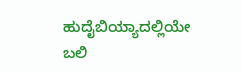ಹುದೈಬಿಯ್ಯಾದಲ್ಲಿಯೇ ಬಲಿ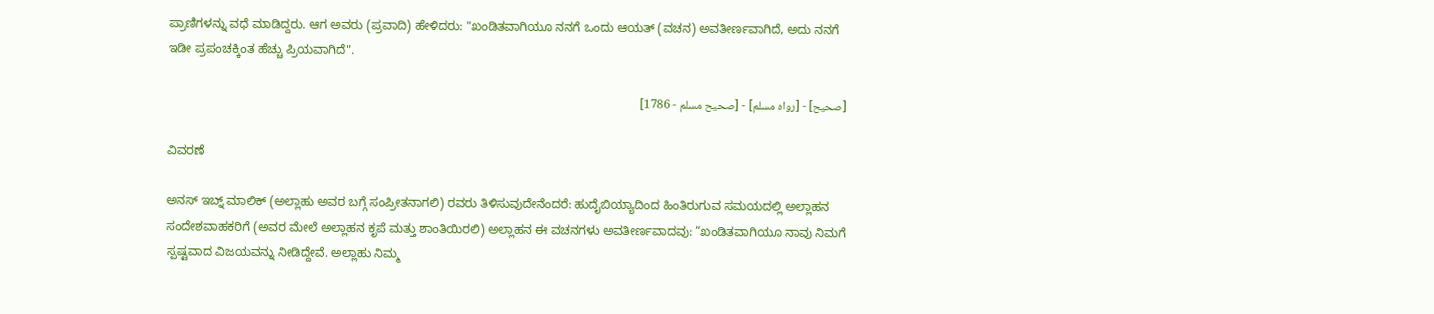ಪ್ರಾಣಿಗಳನ್ನು ವಧೆ ಮಾಡಿದ್ದರು. ಆಗ ಅವರು (ಪ್ರವಾದಿ) ಹೇಳಿದರು: "ಖಂಡಿತವಾಗಿಯೂ ನನಗೆ ಒಂದು ಆಯತ್ (ವಚನ) ಅವತೀರ್ಣವಾಗಿದೆ, ಅದು ನನಗೆ ಇಡೀ ಪ್ರಪಂಚಕ್ಕಿಂತ ಹೆಚ್ಚು ಪ್ರಿಯವಾಗಿದೆ".

[صحيح] - [رواه مسلم] - [صحيح مسلم - 1786]

ವಿವರಣೆ

ಅನಸ್ ಇಬ್ನ್ ಮಾಲಿಕ್ (ಅಲ್ಲಾಹು ಅವರ ಬಗ್ಗೆ ಸಂಪ್ರೀತನಾಗಲಿ) ರವರು ತಿಳಿಸುವುದೇನೆಂದರೆ: ಹುದೈಬಿಯ್ಯಾದಿಂದ ಹಿಂತಿರುಗುವ ಸಮಯದಲ್ಲಿ ಅಲ್ಲಾಹನ ಸಂದೇಶವಾಹಕರಿಗೆ (ಅವರ ಮೇಲೆ ಅಲ್ಲಾಹನ ಕೃಪೆ ಮತ್ತು ಶಾಂತಿಯಿರಲಿ) ಅಲ್ಲಾಹನ ಈ ವಚನಗಳು ಅವತೀರ್ಣವಾದವು: “ಖಂಡಿತವಾಗಿಯೂ ನಾವು ನಿಮಗೆ ಸ್ಪಷ್ಟವಾದ ವಿಜಯವನ್ನು ನೀಡಿದ್ದೇವೆ. ಅಲ್ಲಾಹು ನಿಮ್ಮ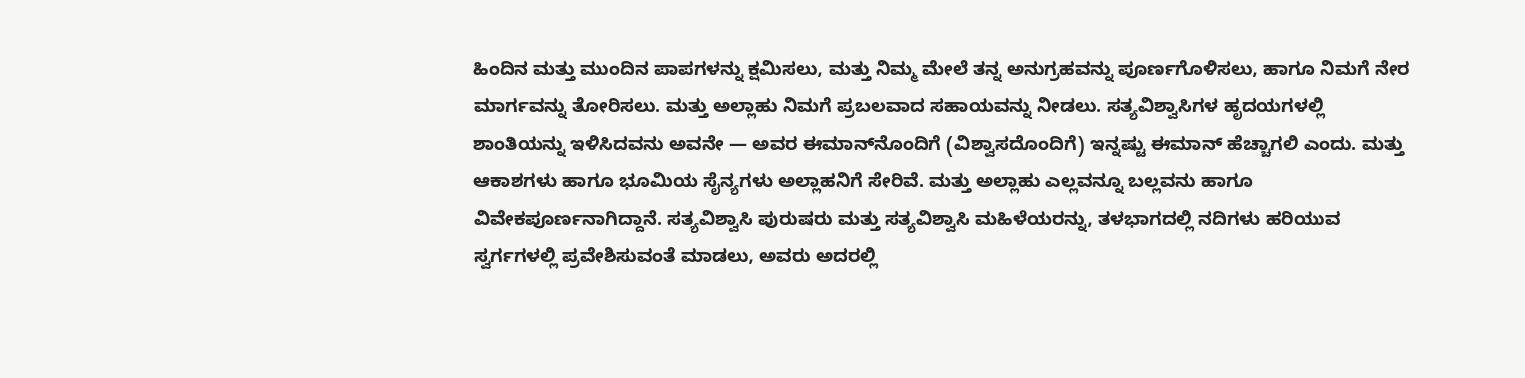ಹಿಂದಿನ ಮತ್ತು ಮುಂದಿನ ಪಾಪಗಳನ್ನು ಕ್ಷಮಿಸಲು, ಮತ್ತು ನಿಮ್ಮ ಮೇಲೆ ತನ್ನ ಅನುಗ್ರಹವನ್ನು ಪೂರ್ಣಗೊಳಿಸಲು, ಹಾಗೂ ನಿಮಗೆ ನೇರ ಮಾರ್ಗವನ್ನು ತೋರಿಸಲು. ಮತ್ತು ಅಲ್ಲಾಹು ನಿಮಗೆ ಪ್ರಬಲವಾದ ಸಹಾಯವನ್ನು ನೀಡಲು. ಸತ್ಯವಿಶ್ವಾಸಿಗಳ ಹೃದಯಗಳಲ್ಲಿ ಶಾಂತಿಯನ್ನು ಇಳಿಸಿದವನು ಅವನೇ — ಅವರ ಈಮಾನ್‌ನೊಂದಿಗೆ (ವಿಶ್ವಾಸದೊಂದಿಗೆ) ಇನ್ನಷ್ಟು ಈಮಾನ್ ಹೆಚ್ಚಾಗಲಿ ಎಂದು. ಮತ್ತು ಆಕಾಶಗಳು ಹಾಗೂ ಭೂಮಿಯ ಸೈನ್ಯಗಳು ಅಲ್ಲಾಹನಿಗೆ ಸೇರಿವೆ. ಮತ್ತು ಅಲ್ಲಾಹು ಎಲ್ಲವನ್ನೂ ಬಲ್ಲವನು ಹಾಗೂ ವಿವೇಕಪೂರ್ಣನಾಗಿದ್ದಾನೆ. ಸತ್ಯವಿಶ್ವಾಸಿ ಪುರುಷರು ಮತ್ತು ಸತ್ಯವಿಶ್ವಾಸಿ ಮಹಿಳೆಯರನ್ನು, ತಳಭಾಗದಲ್ಲಿ ನದಿಗಳು ಹರಿಯುವ ಸ್ವರ್ಗಗಳಲ್ಲಿ ಪ್ರವೇಶಿಸುವಂತೆ ಮಾಡಲು, ಅವರು ಅದರಲ್ಲಿ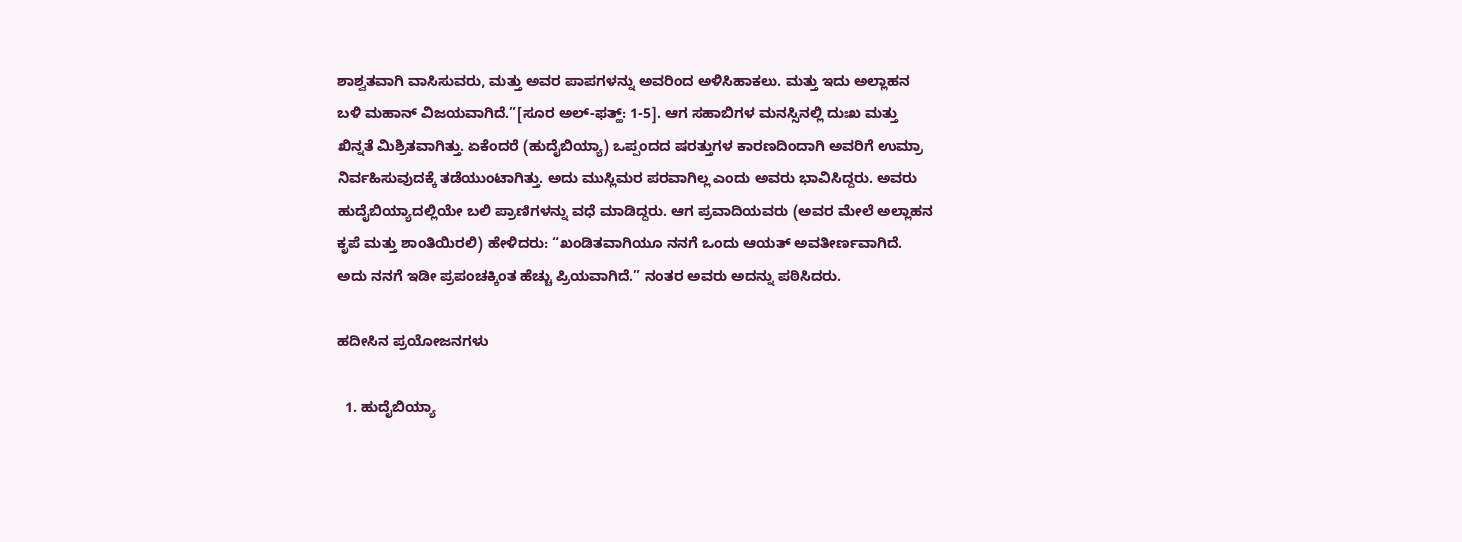ಶಾಶ್ವತವಾಗಿ ವಾಸಿಸುವರು, ಮತ್ತು ಅವರ ಪಾಪಗಳನ್ನು ಅವರಿಂದ ಅಳಿಸಿಹಾಕಲು. ಮತ್ತು ಇದು ಅಲ್ಲಾಹನ ಬಳಿ ಮಹಾನ್ ವಿಜಯವಾಗಿದೆ.”[ಸೂರ ಅಲ್-ಫತ್ಹ್: 1-5]. ಆಗ ಸಹಾಬಿಗಳ ಮನಸ್ಸಿನಲ್ಲಿ ದುಃಖ ಮತ್ತು ಖಿನ್ನತೆ ಮಿಶ್ರಿತವಾಗಿತ್ತು. ಏಕೆಂದರೆ (ಹುದೈಬಿಯ್ಯಾ) ಒಪ್ಪಂದದ ಷರತ್ತುಗಳ ಕಾರಣದಿಂದಾಗಿ ಅವರಿಗೆ ಉಮ್ರಾ ನಿರ್ವಹಿಸುವುದಕ್ಕೆ ತಡೆಯುಂಟಾಗಿತ್ತು. ಅದು ಮುಸ್ಲಿಮರ ಪರವಾಗಿಲ್ಲ ಎಂದು ಅವರು ಭಾವಿಸಿದ್ದರು. ಅವರು ಹುದೈಬಿಯ್ಯಾದಲ್ಲಿಯೇ ಬಲಿ ಪ್ರಾಣಿಗಳನ್ನು ವಧೆ ಮಾಡಿದ್ದರು. ಆಗ ಪ್ರವಾದಿಯವರು (ಅವರ ಮೇಲೆ ಅಲ್ಲಾಹನ ಕೃಪೆ ಮತ್ತು ಶಾಂತಿಯಿರಲಿ) ಹೇಳಿದರು: “ಖಂಡಿತವಾಗಿಯೂ ನನಗೆ ಒಂದು ಆಯತ್ ಅವತೀರ್ಣವಾಗಿದೆ. ಅದು ನನಗೆ ಇಡೀ ಪ್ರಪಂಚಕ್ಕಿಂತ ಹೆಚ್ಚು ಪ್ರಿಯವಾಗಿದೆ.” ನಂತರ ಅವರು ಅದನ್ನು ಪಠಿಸಿದರು.

ಹದೀಸಿನ ಪ್ರಯೋಜನಗಳು

  1. ಹುದೈಬಿಯ್ಯಾ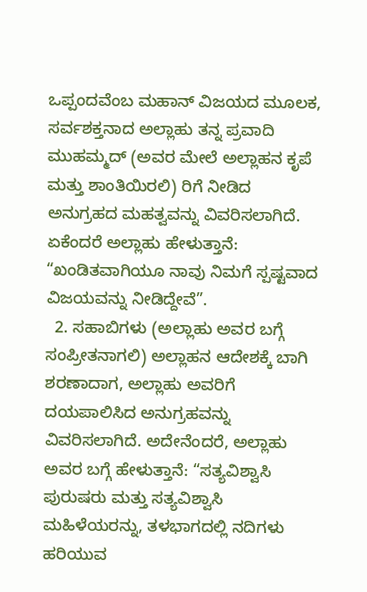ಒಪ್ಪಂದವೆಂಬ ಮಹಾನ್ ವಿಜಯದ ಮೂಲಕ, ಸರ್ವಶಕ್ತನಾದ ಅಲ್ಲಾಹು ತನ್ನ ಪ್ರವಾದಿ ಮುಹಮ್ಮದ್ (ಅವರ ಮೇಲೆ ಅಲ್ಲಾಹನ ಕೃಪೆ ಮತ್ತು ಶಾಂತಿಯಿರಲಿ) ರಿಗೆ ನೀಡಿದ ಅನುಗ್ರಹದ ಮಹತ್ವವನ್ನು ವಿವರಿಸಲಾಗಿದೆ. ಏಕೆಂದರೆ ಅಲ್ಲಾಹು ಹೇಳುತ್ತಾನೆ: “ಖಂಡಿತವಾಗಿಯೂ ನಾವು ನಿಮಗೆ ಸ್ಪಷ್ಟವಾದ ವಿಜಯವನ್ನು ನೀಡಿದ್ದೇವೆ”.
  2. ಸಹಾಬಿಗಳು (ಅಲ್ಲಾಹು ಅವರ ಬಗ್ಗೆ ಸಂಪ್ರೀತನಾಗಲಿ) ಅಲ್ಲಾಹನ ಆದೇಶಕ್ಕೆ ಬಾಗಿ ಶರಣಾದಾಗ, ಅಲ್ಲಾಹು ಅವರಿಗೆ ದಯಪಾಲಿಸಿದ ಅನುಗ್ರಹವನ್ನು ವಿವರಿಸಲಾಗಿದೆ. ಅದೇನೆಂದರೆ, ಅಲ್ಲಾಹು ಅವರ ಬಗ್ಗೆ ಹೇಳುತ್ತಾನೆ: “ಸತ್ಯವಿಶ್ವಾಸಿ ಪುರುಷರು ಮತ್ತು ಸತ್ಯವಿಶ್ವಾಸಿ ಮಹಿಳೆಯರನ್ನು, ತಳಭಾಗದಲ್ಲಿ ನದಿಗಳು ಹರಿಯುವ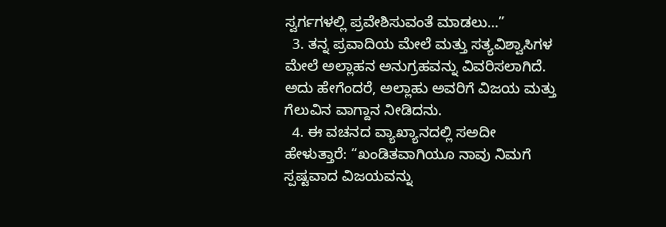ಸ್ವರ್ಗಗಳಲ್ಲಿ ಪ್ರವೇಶಿಸುವಂತೆ ಮಾಡಲು…”
  3. ತನ್ನ ಪ್ರವಾದಿಯ ಮೇಲೆ ಮತ್ತು ಸತ್ಯವಿಶ್ವಾಸಿಗಳ ಮೇಲೆ ಅಲ್ಲಾಹನ ಅನುಗ್ರಹವನ್ನು ವಿವರಿಸಲಾಗಿದೆ. ಅದು ಹೇಗೆಂದರೆ, ಅಲ್ಲಾಹು ಅವರಿಗೆ ವಿಜಯ ಮತ್ತು ಗೆಲುವಿನ ವಾಗ್ದಾನ ನೀಡಿದನು.
  4. ಈ ವಚನದ ವ್ಯಾಖ್ಯಾನದಲ್ಲಿ ಸಅದೀ ಹೇಳುತ್ತಾರೆ: “ಖಂಡಿತವಾಗಿಯೂ ನಾವು ನಿಮಗೆ ಸ್ಪಷ್ಟವಾದ ವಿಜಯವನ್ನು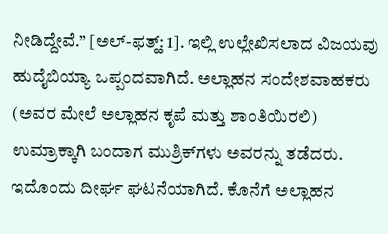ನೀಡಿದ್ದೇವೆ.” [ಅಲ್-ಫತ್ಹ್: 1]. ಇಲ್ಲಿ ಉಲ್ಲೇಖಿಸಲಾದ ವಿಜಯವು ಹುದೈಬಿಯ್ಯಾ ಒಪ್ಪಂದವಾಗಿದೆ. ಅಲ್ಲಾಹನ ಸಂದೇಶವಾಹಕರು (ಅವರ ಮೇಲೆ ಅಲ್ಲಾಹನ ಕೃಪೆ ಮತ್ತು ಶಾಂತಿಯಿರಲಿ) ಉಮ್ರಾಕ್ಕಾಗಿ ಬಂದಾಗ ಮುಶ್ರಿಕ್‌ಗಳು ಅವರನ್ನು ತಡೆದರು. ಇದೊಂದು ದೀರ್ಘ ಘಟನೆಯಾಗಿದೆ. ಕೊನೆಗೆ ಅಲ್ಲಾಹನ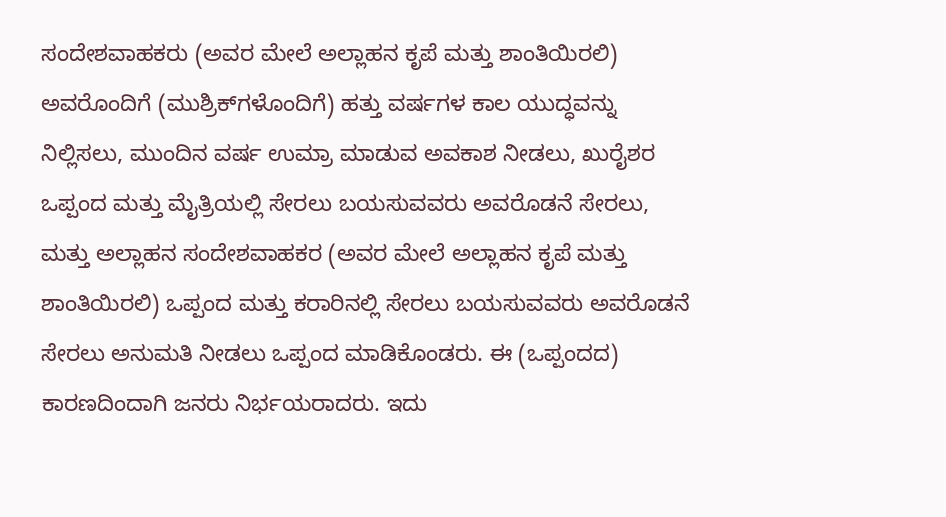ಸಂದೇಶವಾಹಕರು (ಅವರ ಮೇಲೆ ಅಲ್ಲಾಹನ ಕೃಪೆ ಮತ್ತು ಶಾಂತಿಯಿರಲಿ) ಅವರೊಂದಿಗೆ (ಮುಶ್ರಿಕ್‌ಗಳೊಂದಿಗೆ) ಹತ್ತು ವರ್ಷಗಳ ಕಾಲ ಯುದ್ಧವನ್ನು ನಿಲ್ಲಿಸಲು, ಮುಂದಿನ ವರ್ಷ ಉಮ್ರಾ ಮಾಡುವ ಅವಕಾಶ ನೀಡಲು, ಖುರೈಶರ ಒಪ್ಪಂದ ಮತ್ತು ಮೈತ್ರಿಯಲ್ಲಿ ಸೇರಲು ಬಯಸುವವರು ಅವರೊಡನೆ ಸೇರಲು, ಮತ್ತು ಅಲ್ಲಾಹನ ಸಂದೇಶವಾಹಕರ (ಅವರ ಮೇಲೆ ಅಲ್ಲಾಹನ ಕೃಪೆ ಮತ್ತು ಶಾಂತಿಯಿರಲಿ) ಒಪ್ಪಂದ ಮತ್ತು ಕರಾರಿನಲ್ಲಿ ಸೇರಲು ಬಯಸುವವರು ಅವರೊಡನೆ ಸೇರಲು ಅನುಮತಿ ನೀಡಲು ಒಪ್ಪಂದ ಮಾಡಿಕೊಂಡರು. ಈ (ಒಪ್ಪಂದದ) ಕಾರಣದಿಂದಾಗಿ ಜನರು ನಿರ್ಭಯರಾದರು. ಇದು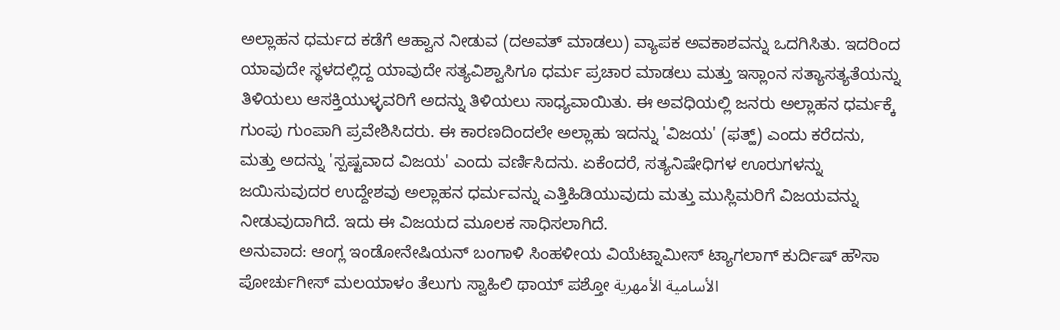ಅಲ್ಲಾಹನ ಧರ್ಮದ ಕಡೆಗೆ ಆಹ್ವಾನ ನೀಡುವ (ದಅವತ್ ಮಾಡಲು) ವ್ಯಾಪಕ ಅವಕಾಶವನ್ನು ಒದಗಿಸಿತು. ಇದರಿಂದ ಯಾವುದೇ ಸ್ಥಳದಲ್ಲಿದ್ದ ಯಾವುದೇ ಸತ್ಯವಿಶ್ವಾಸಿಗೂ ಧರ್ಮ ಪ್ರಚಾರ ಮಾಡಲು ಮತ್ತು ಇಸ್ಲಾಂನ ಸತ್ಯಾಸತ್ಯತೆಯನ್ನು ತಿಳಿಯಲು ಆಸಕ್ತಿಯುಳ್ಳವರಿಗೆ ಅದನ್ನು ತಿಳಿಯಲು ಸಾಧ್ಯವಾಯಿತು. ಈ ಅವಧಿಯಲ್ಲಿ ಜನರು ಅಲ್ಲಾಹನ ಧರ್ಮಕ್ಕೆ ಗುಂಪು ಗುಂಪಾಗಿ ಪ್ರವೇಶಿಸಿದರು. ಈ ಕಾರಣದಿಂದಲೇ ಅಲ್ಲಾಹು ಇದನ್ನು 'ವಿಜಯ' (ಫತ್ಹ್) ಎಂದು ಕರೆದನು, ಮತ್ತು ಅದನ್ನು 'ಸ್ಪಷ್ಟವಾದ ವಿಜಯ' ಎಂದು ವರ್ಣಿಸಿದನು. ಏಕೆಂದರೆ, ಸತ್ಯನಿಷೇಧಿಗಳ ಊರುಗಳನ್ನು ಜಯಿಸುವುದರ ಉದ್ದೇಶವು ಅಲ್ಲಾಹನ ಧರ್ಮವನ್ನು ಎತ್ತಿಹಿಡಿಯುವುದು ಮತ್ತು ಮುಸ್ಲಿಮರಿಗೆ ವಿಜಯವನ್ನು ನೀಡುವುದಾಗಿದೆ. ಇದು ಈ ವಿಜಯದ ಮೂಲಕ ಸಾಧಿಸಲಾಗಿದೆ.
ಅನುವಾದ: ಆಂಗ್ಲ ಇಂಡೋನೇಷಿಯನ್ ಬಂಗಾಳಿ ಸಿಂಹಳೀಯ ವಿಯೆಟ್ನಾಮೀಸ್ ಟ್ಯಾಗಲಾಗ್ ಕುರ್ದಿಷ್ ಹೌಸಾ ಪೋರ್ಚುಗೀಸ್ ಮಲಯಾಳಂ ತೆಲುಗು ಸ್ವಾಹಿಲಿ ಥಾಯ್ ಪಶ್ತೋ الأسامية الأمهرية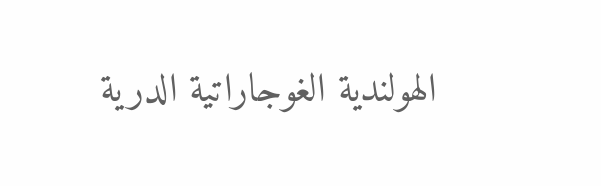الهولندية الغوجاراتية الدرية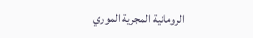الرومانية المجرية الموري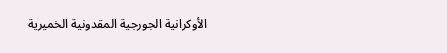الأوكرانية الجورجية المقدونية الخميرية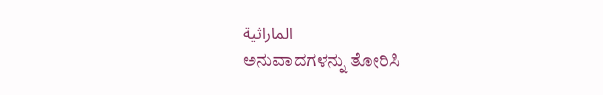الماراثية
ಅನುವಾದಗಳನ್ನು ತೋರಿಸಿ